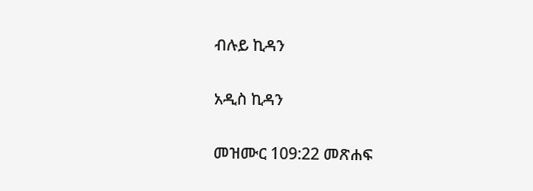ብሉይ ኪዳን

አዲስ ኪዳን

መዝሙር 109:22 መጽሐፍ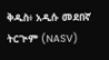ቅዱስ፥ አዲሱ መደበኛ ትርጒም (NASV)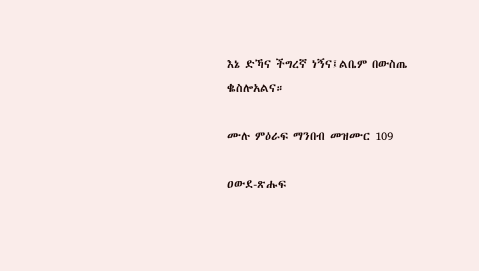እኔ ድኻና ችግረኛ ነኝና፤ልቤም በውስጤ ቈስሎአልና።

ሙሉ ምዕራፍ ማንበብ መዝሙር 109

ዐውደ-ጽሑፍ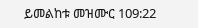ይመልከቱ መዝሙር 109:22